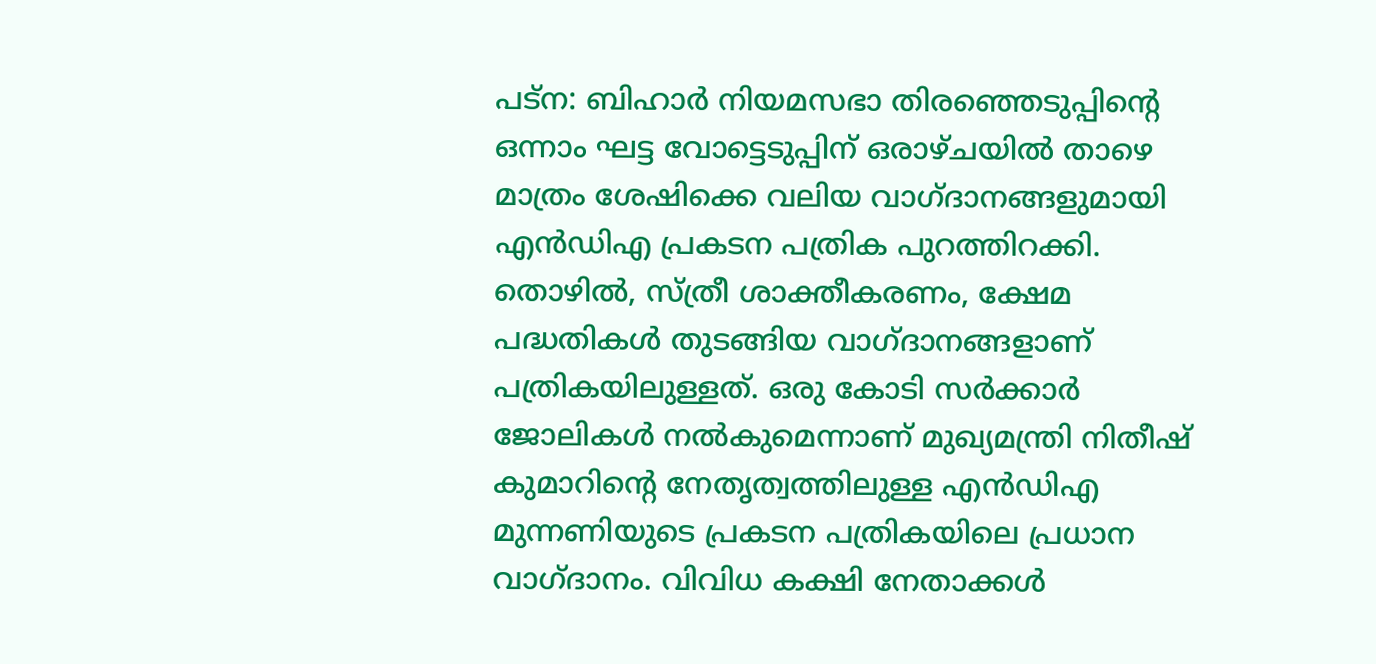പട്‌ന: ബിഹാര്‍ നിയമസഭാ തിരഞ്ഞെടുപ്പിന്റെ ഒന്നാം ഘട്ട വോട്ടെടുപ്പിന് ഒരാഴ്ചയില്‍ താഴെ മാത്രം ശേഷിക്കെ വലിയ വാഗ്ദാനങ്ങളുമായി എന്‍ഡിഎ പ്രകടന പത്രിക പുറത്തിറക്കി. തൊഴില്‍, സ്ത്രീ ശാക്തീകരണം, ക്ഷേമ പദ്ധതികള്‍ തുടങ്ങിയ വാഗ്ദാനങ്ങളാണ് പത്രികയിലുള്ളത്. ഒരു കോടി സര്‍ക്കാര്‍ ജോലികള്‍ നല്‍കുമെന്നാണ് മുഖ്യമന്ത്രി നിതീഷ് കുമാറിന്റെ നേതൃത്വത്തിലുള്ള എന്‍ഡിഎ മുന്നണിയുടെ പ്രകടന പത്രികയിലെ പ്രധാന വാഗ്ദാനം. വിവിധ കക്ഷി നേതാക്കള്‍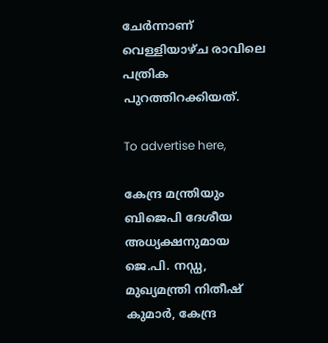ചേര്‍ന്നാണ് വെള്ളിയാഴ്ച രാവിലെ പത്രിക പുറത്തിറക്കിയത്.

To advertise here,

കേന്ദ്ര മന്ത്രിയും ബിജെപി ദേശീയ അധ്യക്ഷനുമായ ജെ.പി. നഡ്ഡ, മുഖ്യമന്ത്രി നിതീഷ് കുമാര്‍, കേന്ദ്ര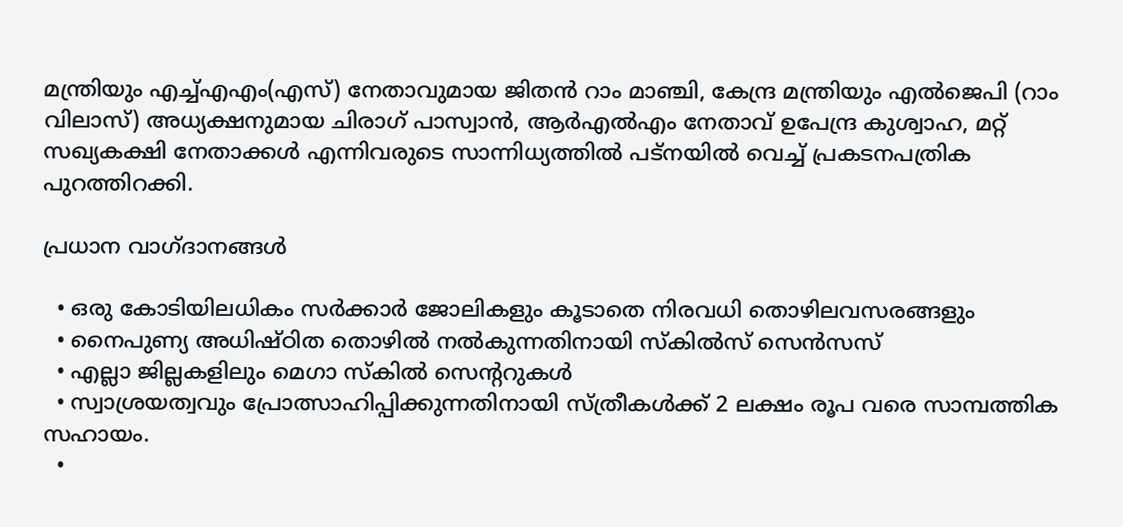മന്ത്രിയും എച്ച്എഎം(എസ്) നേതാവുമായ ജിതന്‍ റാം മാഞ്ചി, കേന്ദ്ര മന്ത്രിയും എല്‍ജെപി (റാം വിലാസ്) അധ്യക്ഷനുമായ ചിരാഗ് പാസ്വാന്‍, ആര്‍എല്‍എം നേതാവ് ഉപേന്ദ്ര കുശ്വാഹ, മറ്റ് സഖ്യകക്ഷി നേതാക്കള്‍ എന്നിവരുടെ സാന്നിധ്യത്തില്‍ പട്നയില്‍ വെച്ച് പ്രകടനപത്രിക പുറത്തിറക്കി.

പ്രധാന വാഗ്ദാനങ്ങള്‍

  • ഒരു കോടിയിലധികം സര്‍ക്കാര്‍ ജോലികളും കൂടാതെ നിരവധി തൊഴിലവസരങ്ങളും
  • നൈപുണ്യ അധിഷ്ഠിത തൊഴില്‍ നല്‍കുന്നതിനായി സ്‌കില്‍സ് സെന്‍സസ്
  • എല്ലാ ജില്ലകളിലും മെഗാ സ്‌കില്‍ സെന്ററുകള്‍
  • സ്വാശ്രയത്വവും പ്രോത്സാഹിപ്പിക്കുന്നതിനായി സ്ത്രീകള്‍ക്ക് 2 ലക്ഷം രൂപ വരെ സാമ്പത്തിക സഹായം.
  •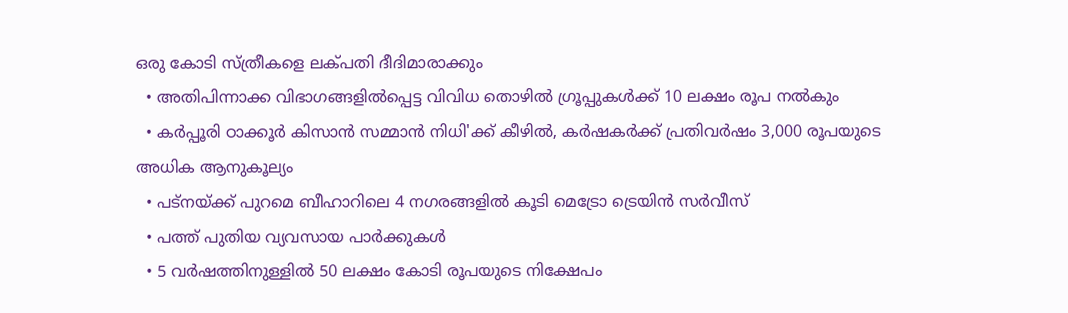ഒരു കോടി സ്ത്രീകളെ ലക്പതി ദീദിമാരാക്കും
  • അതിപിന്നാക്ക വിഭാഗങ്ങളില്‍പ്പെട്ട വിവിധ തൊഴില്‍ ഗ്രൂപ്പുകള്‍ക്ക് 10 ലക്ഷം രൂപ നല്‍കും
  • കര്‍പ്പൂരി ഠാക്കൂര്‍ കിസാന്‍ സമ്മാന്‍ നിധി'ക്ക് കീഴില്‍, കര്‍ഷകര്‍ക്ക് പ്രതിവര്‍ഷം 3,000 രൂപയുടെ അധിക ആനുകൂല്യം
  • പട്‌നയ്ക്ക് പുറമെ ബീഹാറിലെ 4 നഗരങ്ങളില്‍ കൂടി മെട്രോ ട്രെയിന്‍ സര്‍വീസ്
  • പത്ത് പുതിയ വ്യവസായ പാര്‍ക്കുകള്‍
  • 5 വര്‍ഷത്തിനുള്ളില്‍ 50 ലക്ഷം കോടി രൂപയുടെ നിക്ഷേപം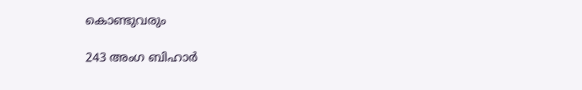കൊണ്ടുവരും

243 അംഗ ബിഹാര്‍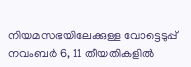നിയമസഭയിലേക്കുള്ള വോട്ടെടുപ്പ് നവംബര്‍ 6, 11 തീയതികളില്‍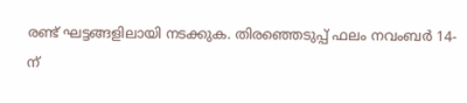രണ്ട് ഘട്ടങ്ങളിലായി നടക്കുക. തിരഞ്ഞെടുപ്പ് ഫലം നവംബര്‍ 14-ന്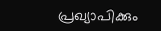പ്രഖ്യാപിക്കും